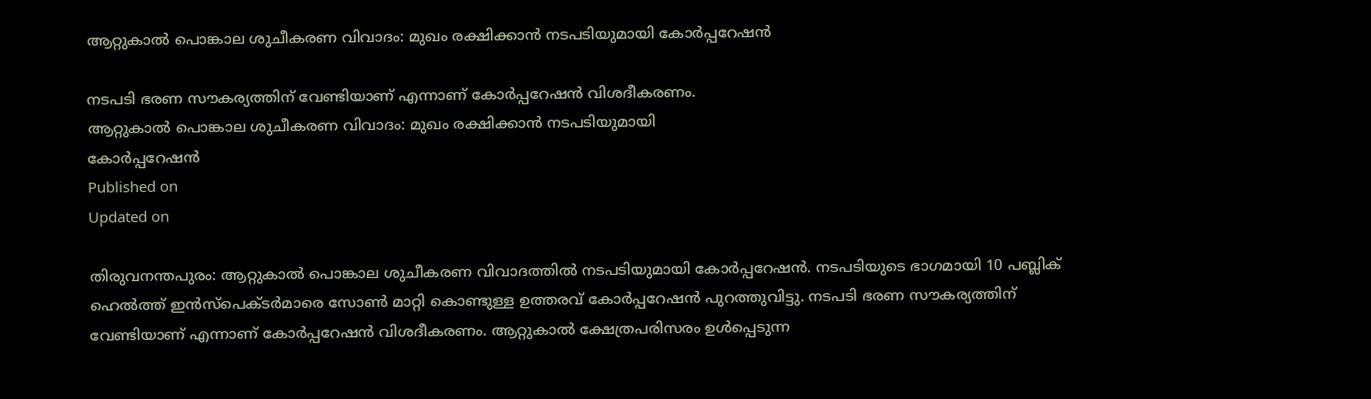ആറ്റുകാൽ പൊങ്കാല ശുചീകരണ വിവാദം: മുഖം രക്ഷിക്കാൻ നടപടിയുമായി കോർപ്പറേഷൻ

നടപടി ഭരണ സൗകര്യത്തിന് വേണ്ടിയാണ് എന്നാണ് കോർപ്പറേഷൻ വിശദീകരണം.
ആറ്റുകാൽ പൊങ്കാല ശുചീകരണ വിവാദം: മുഖം രക്ഷിക്കാൻ നടപടിയുമായി
കോർപ്പറേഷൻ
Published on
Updated on

തിരുവനന്തപുരം: ആറ്റുകാൽ പൊങ്കാല ശുചീകരണ വിവാദത്തിൽ നടപടിയുമായി കോർപ്പറേഷൻ. നടപടിയുടെ ഭാഗമായി 10 പബ്ലിക് ഹെൽത്ത് ഇൻസ്പെക്ടർമാരെ സോൺ മാറ്റി കൊണ്ടുള്ള ഉത്തരവ് കോർപ്പറേഷൻ പുറത്തുവിട്ടു. നടപടി ഭരണ സൗകര്യത്തിന് വേണ്ടിയാണ് എന്നാണ് കോർപ്പറേഷൻ വിശദീകരണം. ആറ്റുകാൽ ക്ഷേത്രപരിസരം ഉൾപ്പെടുന്ന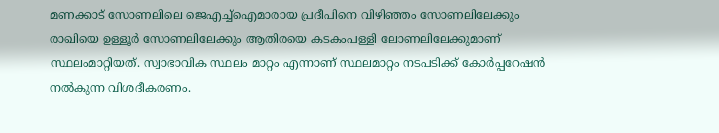മണക്കാട് സോണലിലെ ജെഎച്ച്ഐമാരായ പ്രദീപിനെ വിഴിഞ്ഞം സോണലിലേക്കും രാഖിയെ ഉള്ളൂർ സോണലിലേക്കും ആതിരയെ കടകംപള്ളി ലോണലിലേക്കുമാണ് സ്ഥലംമാറ്റിയത്. സ്വാഭാവിക സ്ഥലം മാറ്റം എന്നാണ് സ്ഥലമാറ്റം നടപടിക്ക് കോർപ്പറേഷൻ നൽകുന്ന വിശദീകരണം.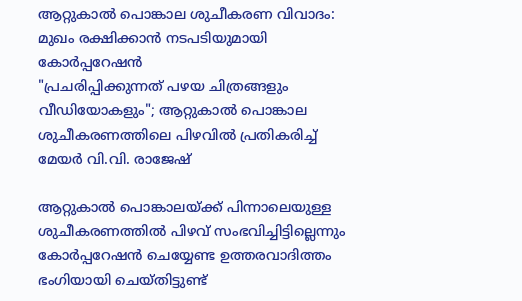ആറ്റുകാൽ പൊങ്കാല ശുചീകരണ വിവാദം: മുഖം രക്ഷിക്കാൻ നടപടിയുമായി
കോർപ്പറേഷൻ
"പ്രചരിപ്പിക്കുന്നത് പഴയ ചിത്രങ്ങളും വീഡിയോകളും"; ആറ്റുകാൽ പൊങ്കാല ശുചീകരണത്തിലെ പിഴവിൽ പ്രതികരിച്ച് മേയർ വി.വി. രാജേഷ്

ആറ്റുകാൽ പൊങ്കാലയ്ക്ക് പിന്നാലെയുള്ള ശുചീകരണത്തിൽ പിഴവ് സംഭവിച്ചിട്ടില്ലെന്നും കോർപ്പറേഷൻ ചെയ്യേണ്ട ഉത്തരവാദിത്തം ഭംഗിയായി ചെയ്തിട്ടുണ്ട്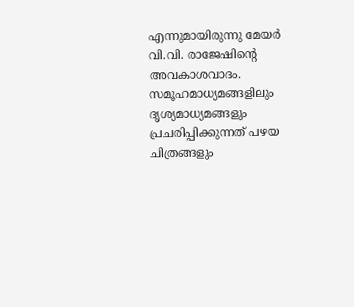എന്നുമായിരുന്നു മേയർ വി.വി. രാജേഷിൻ്റെ അവകാശവാദം. സമൂഹമാധ്യമങ്ങളിലും ദൃശ്യമാധ്യമങ്ങളും പ്രചരിപ്പിക്കുന്നത് പഴയ ചിത്രങ്ങളും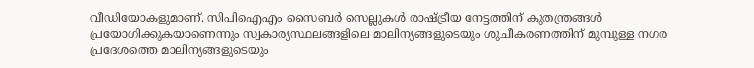വീഡിയോകളുമാണ്. സിപിഐഎം സൈബര്‍ സെല്ലുകള്‍ രാഷ്‌ട്രീയ നേട്ടത്തിന് കുതന്ത്രങ്ങള്‍ പ്രയോഗിക്കുകയാണെന്നും സ്വകാര്യസ്ഥലങ്ങളിലെ മാലിന്യങ്ങളുടെയും ശുചീകരണത്തിന് മുമ്പുള്ള നഗര പ്രദേശത്തെ മാലിന്യങ്ങളുടെയും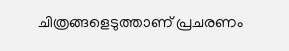ചിത്രങ്ങളെടുത്താണ് പ്രചരണം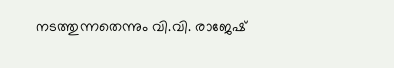നടത്തുന്നതെന്നും വി.വി. രാജേഷ്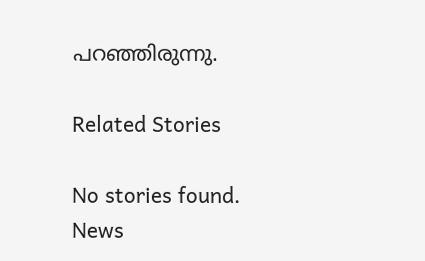പറഞ്ഞിരുന്നു.

Related Stories

No stories found.
News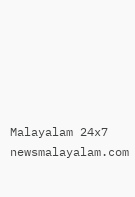Malayalam 24x7
newsmalayalam.com